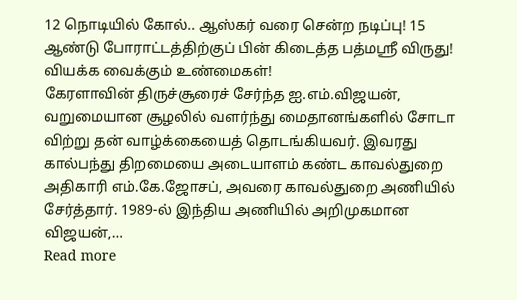12 நொடியில் கோல்.. ஆஸ்கர் வரை சென்ற நடிப்பு! 15 ஆண்டு போராட்டத்திற்குப் பின் கிடைத்த பத்மஸ்ரீ விருது! வியக்க வைக்கும் உண்மைகள்!
கேரளாவின் திருச்சூரைச் சேர்ந்த ஐ.எம்.விஜயன், வறுமையான சூழலில் வளர்ந்து மைதானங்களில் சோடா விற்று தன் வாழ்க்கையைத் தொடங்கியவர். இவரது கால்பந்து திறமையை அடையாளம் கண்ட காவல்துறை அதிகாரி எம்.கே.ஜோசப், அவரை காவல்துறை அணியில் சேர்த்தார். 1989-ல் இந்திய அணியில் அறிமுகமான விஜயன்,…
Read more